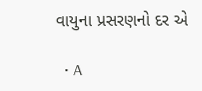વાયુના પ્રસરણનો દર એ

  • A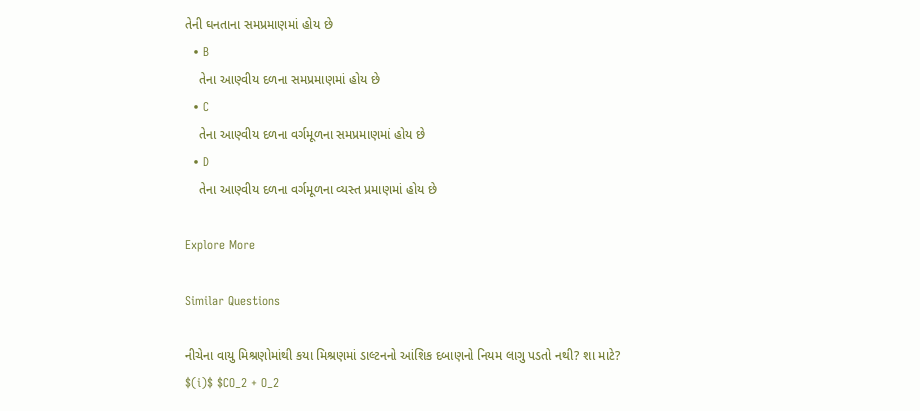તેની ઘનતાના સમપ્રમાણમાં હોય છે
  • B
    તેના આણ્વીય દળના સમપ્રમાણમાં હોય છે
  • C
    તેના આણ્વીય દળના વર્ગમૂળના સમપ્રમાણમાં હોય છે
  • D
    તેના આણ્વીય દળના વર્ગમૂળના વ્યસ્ત પ્રમાણમાં હોય છે

Explore More

Similar Questions

નીચેના વાયુ મિશ્રણોમાંથી કયા મિશ્રણમાં ડાલ્ટનનો આંશિક દબાણનો નિયમ લાગુ પડતો નથી? શા માટે?
$(i)$ $CO_2 + O_2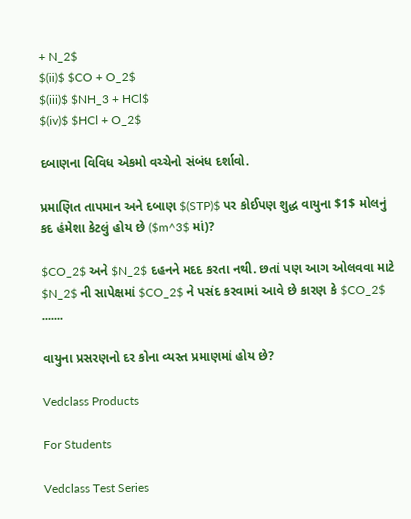+ N_2$
$(ii)$ $CO + O_2$
$(iii)$ $NH_3 + HCl$
$(iv)$ $HCl + O_2$

દબાણના વિવિધ એકમો વચ્ચેનો સંબંધ દર્શાવો.

પ્રમાણિત તાપમાન અને દબાણ $(STP)$ પર કોઈપણ શુદ્ધ વાયુના $1$ મોલનું કદ હંમેશા કેટલું હોય છે ($m^3$ માં)?

$CO_2$ અને $N_2$ દહનને મદદ કરતા નથી. છતાં પણ આગ ઓલવવા માટે $N_2$ ની સાપેક્ષમાં $CO_2$ ને પસંદ કરવામાં આવે છે કારણ કે $CO_2$ .......

વાયુના પ્રસરણનો દર કોના વ્યસ્ત પ્રમાણમાં હોય છે?

Vedclass Products

For Students

Vedclass Test Series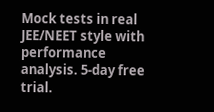Mock tests in real JEE/NEET style with performance analysis. 5-day free trial.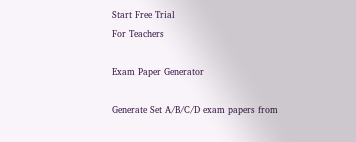Start Free Trial
For Teachers

Exam Paper Generator

Generate Set A/B/C/D exam papers from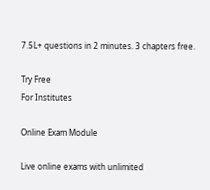7.5L+ questions in 2 minutes. 3 chapters free.

Try Free
For Institutes

Online Exam Module

Live online exams with unlimited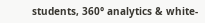students, 360° analytics & white-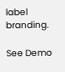label branding.

See Demo